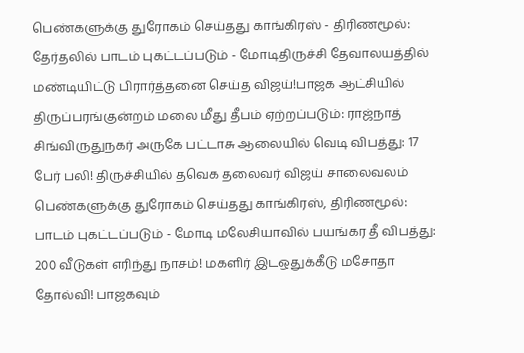பெண்களுக்கு துரோகம் செய்தது காங்கிரஸ் - திரிணமூல்: தேர்தலில் பாடம் புகட்டப்படும் - மோடிதிருச்சி தேவாலயத்தில் மண்டியிட்டு பிரார்த்தனை செய்த விஜய்!பாஜக ஆட்சியில் திருப்பரங்குன்றம் மலை மீது தீபம் ஏற்றப்படும்: ராஜ்நாத் சிங்விருதுநகர் அருகே பட்டாசு ஆலையில் வெடி விபத்து: 17 பேர் பலி! திருச்சியில் தவெக தலைவர் விஜய் சாலைவலம் பெண்களுக்கு துரோகம் செய்தது காங்கிரஸ், திரிணமூல்: பாடம் புகட்டப்படும் - மோடி மலேசியாவில் பயங்கர தீ விபத்து: 200 வீடுகள் எரிந்து நாசம்! மகளிர் இடஒதுக்கீடு மசோதா தோல்வி! பாஜகவும்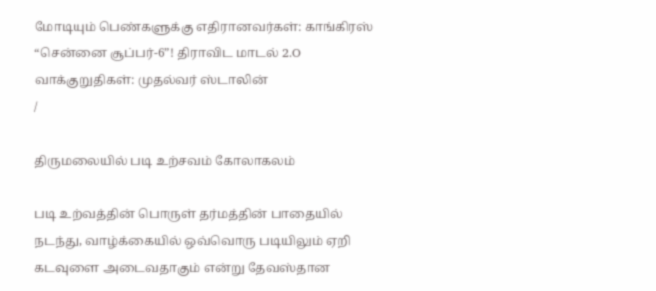மோடியும் பெண்களுக்கு எதிரானவர்கள்: காங்கிரஸ் “சென்னை சூப்பர்-6”! திராவிட மாடல் 2.O வாக்குறுதிகள்: முதல்வர் ஸ்டாலின்
/

திருமலையில் படி உற்சவம் கோலாகலம்

படி உற்வத்தின் பொருள் தர்மத்தின் பாதையில் நடந்து, வாழ்க்கையில் ஒவ்வொரு படியிலும் ஏறி கடவுளை அடைவதாகும் என்று தேவஸ்தான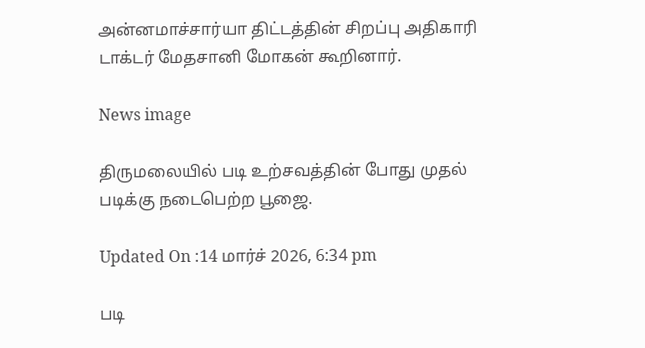அன்னமாச்சார்யா திட்டத்தின் சிறப்பு அதிகாரி டாக்டர் மேதசானி மோகன் கூறினார்.

News image

திருமலையில் படி உற்சவத்தின் போது முதல் படிக்கு நடைபெற்ற பூஜை.

Updated On :14 மார்ச் 2026, 6:34 pm

படி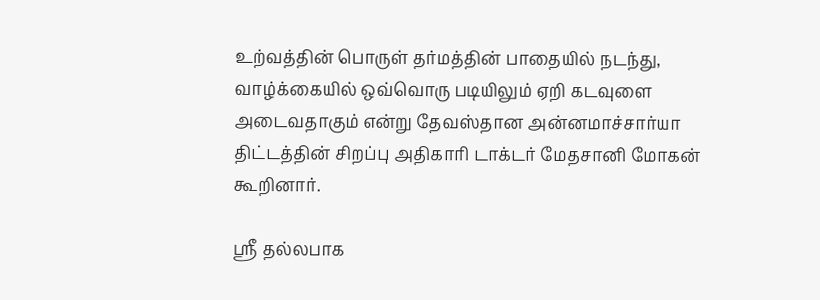உற்வத்தின் பொருள் தர்மத்தின் பாதையில் நடந்து, வாழ்க்கையில் ஒவ்வொரு படியிலும் ஏறி கடவுளை அடைவதாகும் என்று தேவஸ்தான அன்னமாச்சார்யா திட்டத்தின் சிறப்பு அதிகாரி டாக்டர் மேதசானி மோகன் கூறினார்.

ஸ்ரீ தல்லபாக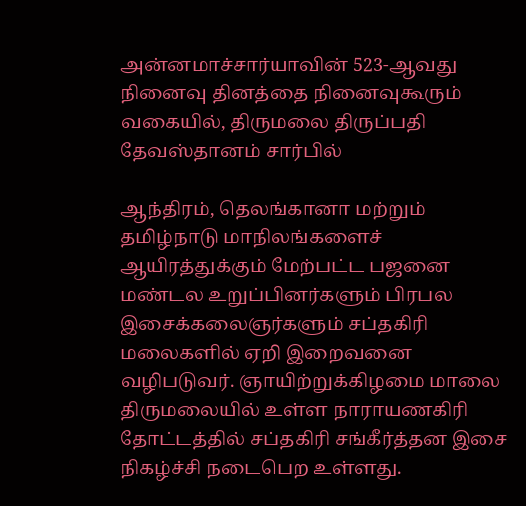அன்னமாச்சார்யாவின் 523-ஆவது நினைவு தினத்தை நினைவுகூரும் வகையில், திருமலை திருப்பதி தேவஸ்தானம் சார்பில்

ஆந்திரம், தெலங்கானா மற்றும் தமிழ்நாடு மாநிலங்களைச் ஆயிரத்துக்கும் மேற்பட்ட பஜனை மண்டல உறுப்பினர்களும் பிரபல இசைக்கலைஞர்களும் சப்தகிரி மலைகளில் ஏறி இறைவனை வழிபடுவர். ஞாயிற்றுக்கிழமை மாலை திருமலையில் உள்ள நாராயணகிரி தோட்டத்தில் சப்தகிரி சங்கீர்த்தன இசை நிகழ்ச்சி நடைபெற உள்ளது.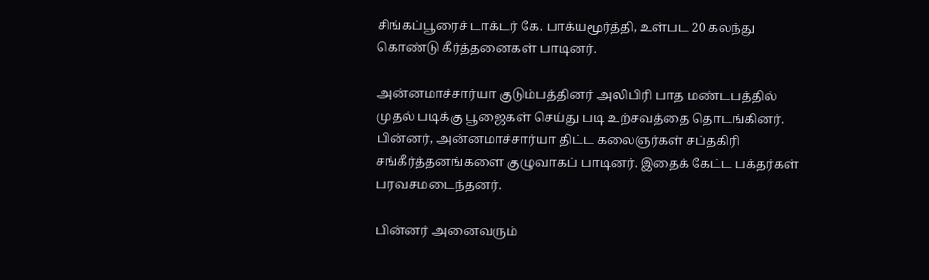சிங்கப்பூரைச் டாக்டர் கே. பாக்யமூர்த்தி, உள்பட 20 கலந்து கொண்டு கீர்த்தனைகள் பாடினர்.

அன்னமாச்சார்யா குடும்பத்தினர் அலிபிரி பாத மண்டபத்தில் முதல் படிக்கு பூஜைகள் செய்து படி உற்சவத்தை தொடங்கினர். பின்னர், அன்னமாச்சார்யா திட்ட கலைஞர்கள் சப்தகிரி சங்கீர்த்தனங்களை குழுவாகப் பாடினர். இதைக் கேட்ட பக்தர்கள் பரவசமடைந்தனர்.

பின்னர் அனைவரும்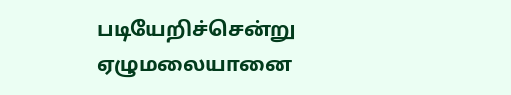படியேறிச்சென்று ஏழுமலையானை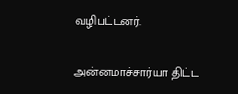வழிபட்டனர்.

அன்னமாச்சார்யா திட்ட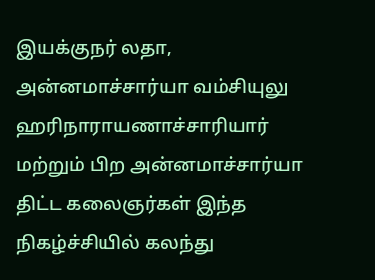இயக்குநர் லதா, அன்னமாச்சார்யா வம்சியுலு ஹரிநாராயணாச்சாரியார் மற்றும் பிற அன்னமாச்சார்யா திட்ட கலைஞர்கள் இந்த நிகழ்ச்சியில் கலந்து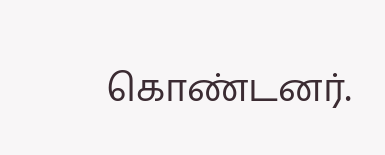கொண்டனர்.